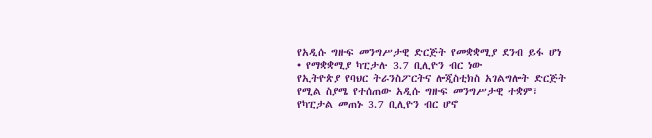የአዲሱ ግዙፍ መንግሥታዊ ድርጅት የመቋቋሚያ ደንብ ይፋ ሆነ
• የማቋቋሚያ ካፒታሉ 3.7 ቢሊዮን ብር ነው
የኢትዮጵያ የባህር ትራንስፖርትና ሎጂስቲክስ አገልግሎት ድርጅት የሚል ስያሜ የተሰጠው አዲሱ ግዙፍ መንግሥታዊ ተቋም፣ የካፒታል መጠኑ 3.7 ቢሊዮን ብር ሆኖ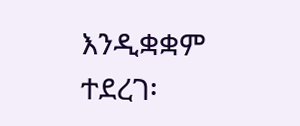እንዲቋቋም ተደረገ፡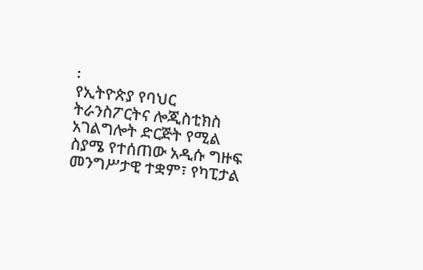፡
የኢትዮጵያ የባህር ትራንስፖርትና ሎጂስቲክስ አገልግሎት ድርጅት የሚል ስያሜ የተሰጠው አዲሱ ግዙፍ መንግሥታዊ ተቋም፣ የካፒታል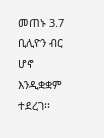መጠኑ 3.7 ቢሊዮን ብር ሆኖ እንዲቋቋም ተደረገ፡፡